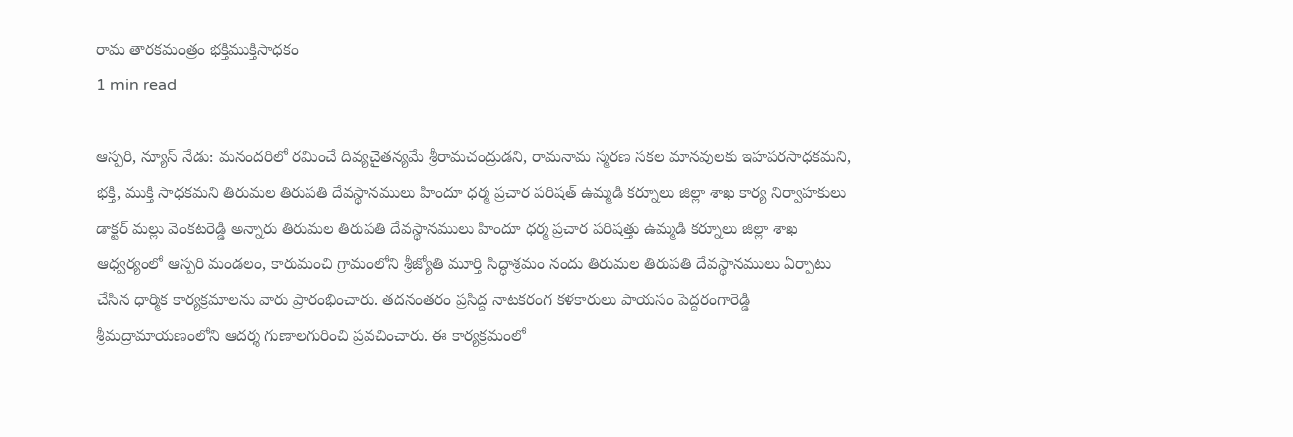రామ తారకమంత్రం భక్తిముక్తిసాధకం
1 min read

ఆస్పరి, న్యూస్ నేడు: మనందరిలో రమించే దివ్యచైతన్యమే శ్రీరామచంద్రుడని, రామనామ స్మరణ సకల మానవులకు ఇహపరసాధకమని, భక్తి, ముక్తి సాధకమని తిరుమల తిరుపతి దేవస్థానములు హిందూ ధర్మ ప్రచార పరిషత్ ఉమ్మడి కర్నూలు జిల్లా శాఖ కార్య నిర్వాహకులు డాక్టర్ మల్లు వెంకటరెడ్డి అన్నారు తిరుమల తిరుపతి దేవస్థానములు హిందూ ధర్మ ప్రచార పరిషత్తు ఉమ్మడి కర్నూలు జిల్లా శాఖ ఆధ్వర్యంలో ఆస్పరి మండలం, కారుమంచి గ్రామంలోని శ్రీజ్యోతి మూర్తి సిద్ధాశ్రమం నందు తిరుమల తిరుపతి దేవస్థానములు ఏర్పాటు చేసిన ధార్మిక కార్యక్రమాలను వారు ప్రారంభించారు. తదనంతరం ప్రసిద్ద నాటకరంగ కళకారులు పాయసం పెద్దరంగారెడ్డి శ్రీమద్రామాయణంలోని ఆదర్శ గుణాలగురించి ప్రవచించారు. ఈ కార్యక్రమంలో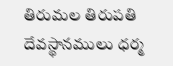తిరుమల తిరుపతి దేవస్థానములు ధర్మ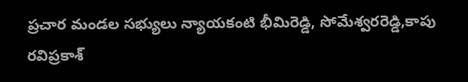ప్రచార మండల సభ్యులు న్యాయకంటి భీమిరెడ్డి, సోమేశ్వరరెడ్డి,కాపు రవిప్రకాశ్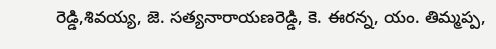రెడ్డి,శివయ్య, జె. సత్యనారాయణరెడ్డి, కె. ఈరన్న, యం. తిమ్మప్ప,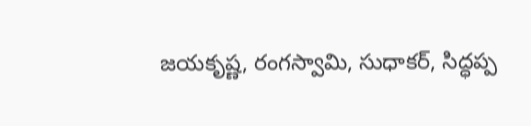జయకృష్ణ, రంగస్వామి, సుధాకర్, సిద్ధప్ప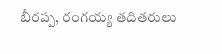బీరప్ప, రంగయ్య తదితరులు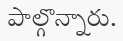పాల్గొన్నారు.